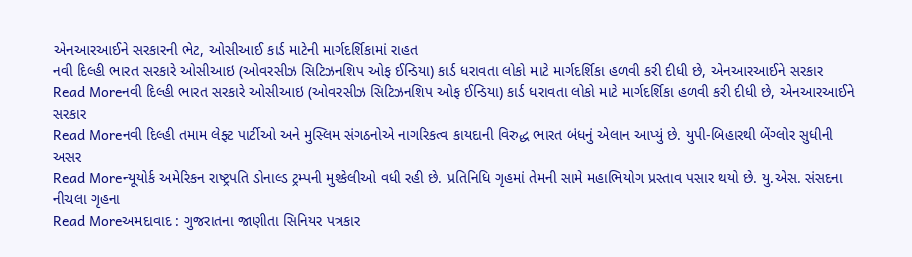એનઆરઆઈને સરકારની ભેટ, ઓસીઆઈ કાર્ડ માટેની માર્ગદર્શિકામાં રાહત
નવી દિલ્હી ભારત સરકારે ઓસીઆઇ (ઓવરસીઝ સિટિઝનશિપ ઓફ ઈન્ડિયા) કાર્ડ ધરાવતા લોકો માટે માર્ગદર્શિકા હળવી કરી દીધી છે, એનઆરઆઈને સરકાર
Read Moreનવી દિલ્હી ભારત સરકારે ઓસીઆઇ (ઓવરસીઝ સિટિઝનશિપ ઓફ ઈન્ડિયા) કાર્ડ ધરાવતા લોકો માટે માર્ગદર્શિકા હળવી કરી દીધી છે, એનઆરઆઈને સરકાર
Read Moreનવી દિલ્હી તમામ લેફ્ટ પાર્ટીઓ અને મુસ્લિમ સંગઠનોએ નાગરિકત્વ કાયદાની વિરુદ્ધ ભારત બંધનું એલાન આપ્યું છે. યુપી-બિહારથી બેંગ્લોર સુધીની અસર
Read Moreન્યૂયોર્ક અમેરિકન રાષ્ટ્રપતિ ડોનાલ્ડ ટ્રમ્પની મુશ્કેલીઓ વધી રહી છે. પ્રતિનિધિ ગૃહમાં તેમની સામે મહાભિયોગ પ્રસ્તાવ પસાર થયો છે. યુ.એસ. સંસદના નીચલા ગૃહના
Read Moreઅમદાવાદ : ગુજરાતના જાણીતા સિનિયર પત્રકાર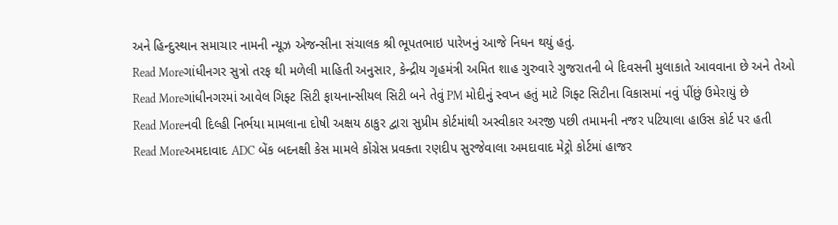અને હિન્દુસ્થાન સમાચાર નામની ન્યૂઝ એજન્સીના સંચાલક શ્રી ભૂપતભાઇ પારેખનું આજે નિધન થયું હતું.
Read Moreગાંધીનગર સુત્રો તરફ થી મળેલી માહિતી અનુસાર, કેન્દ્રીય ગૃહમંત્રી અમિત શાહ ગુરુવારે ગુજરાતની બે દિવસની મુલાકાતે આવવાના છે અને તેઓ
Read Moreગાંધીનગરમાં આવેલ ગિફ્ટ સિટી ફાયનાન્સીયલ સિટી બને તેવું PM મોદીનું સ્વપ્ન હતું માટે ગિફ્ટ સિટીના વિકાસમાં નવું પીંછું ઉમેરાયું છે
Read Moreનવી દિલ્હી નિર્ભયા મામલાના દોષી અક્ષય ઠાકુર દ્વારા સુપ્રીમ કોર્ટમાંથી અસ્વીકાર અરજી પછી તમામની નજર પટિયાલા હાઉસ કોર્ટ પર હતી
Read Moreઅમદાવાદ ADC બેંક બદનક્ષી કેસ મામલે કોંગ્રેસ પ્રવક્તા રણદીપ સુરજેવાલા અમદાવાદ મેટ્રો કોર્ટમાં હાજર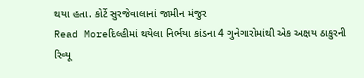થયા હતા. કોર્ટે સુરજેવાલાનાં જામીન મંજુર
Read Moreદિલ્હીમાં થયેલા નિર્ભયા કાંડના 4 ગુનેગારોમાંથી એક અક્ષય ઠાકુરની રિવ્યૂ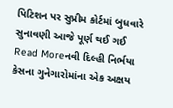પિટિશન પર સુપ્રીમ કોર્ટમાં બુધવારે સુનાવણી આજે પૂર્ણ થઈ ગઈ
Read Moreનવી દિલ્હી નિર્ભયા કેસના ગુનેગારોમાંના એક અક્ષય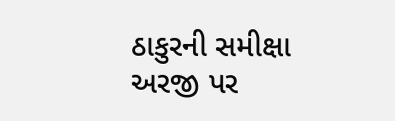ઠાકુરની સમીક્ષા અરજી પર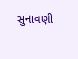સુનાવણી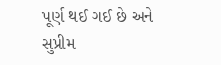પૂર્ણ થઈ ગઈ છે અને સુપ્રીમ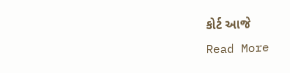કોર્ટ આજે
Read More